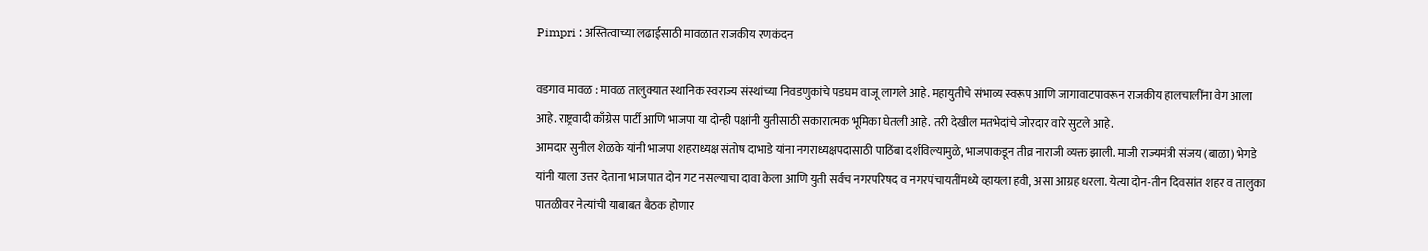Pimpri : अस्तित्वाच्या लढाईसाठी मावळात राजकीय रणकंदन

वडगाव मावळ : मावळ तालुक्यात स्थानिक स्वराज्य संस्थांच्या निवडणुकांचे पडघम वाजू लागले आहे. महायुतीचे संभाव्य स्वरूप आणि जागावाटपावरून राजकीय हालचालींना वेग आला आहे. राष्ट्रवादी काँग्रेस पार्टी आणि भाजपा या दोन्ही पक्षांनी युतीसाठी सकारात्मक भूमिका घेतली आहे. तरी देखील मतभेदांचे जोरदार वारे सुटले आहे.
आमदार सुनील शेळके यांनी भाजपा शहराध्यक्ष संतोष दाभाडे यांना नगराध्यक्षपदासाठी पाठिंबा दर्शविल्यामुळे, भाजपाकडून तीव्र नाराजी व्यक्त झाली. माजी राज्यमंत्री संजय (बाळा) भेगडे यांनी याला उत्तर देताना भाजपात दोन गट नसल्याचा दावा केला आणि युती सर्वच नगरपरिषद व नगरपंचायतींमध्ये व्हायला हवी, असा आग्रह धरला. येत्या दोन-तीन दिवसांत शहर व तालुका पातळीवर नेत्यांची याबाबत बैठक होणार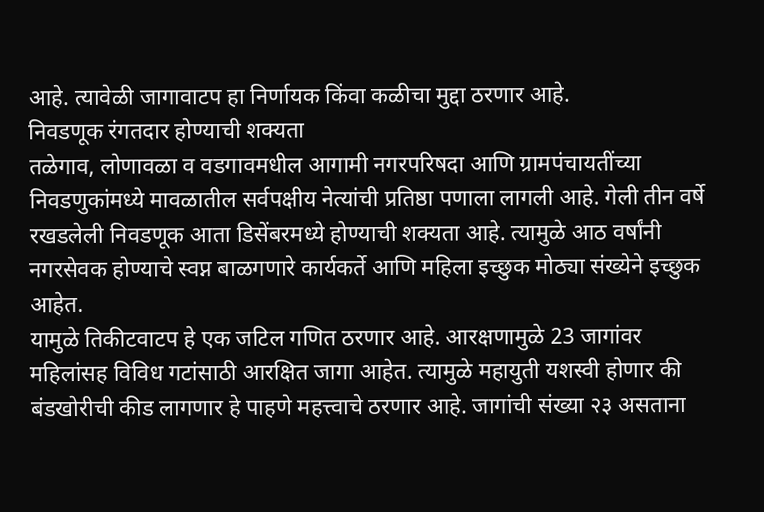आहे. त्यावेळी जागावाटप हा निर्णायक किंवा कळीचा मुद्दा ठरणार आहे.
निवडणूक रंगतदार होण्याची शक्यता
तळेगाव, लोणावळा व वडगावमधील आगामी नगरपरिषदा आणि ग्रामपंचायतींच्या निवडणुकांमध्ये मावळातील सर्वपक्षीय नेत्यांची प्रतिष्ठा पणाला लागली आहे. गेली तीन वर्षे रखडलेली निवडणूक आता डिसेंबरमध्ये होण्याची शक्यता आहे. त्यामुळे आठ वर्षांनी नगरसेवक होण्याचे स्वप्न बाळगणारे कार्यकर्ते आणि महिला इच्छुक मोठ्या संख्येने इच्छुक आहेत.
यामुळे तिकीटवाटप हे एक जटिल गणित ठरणार आहे. आरक्षणामुळे 23 जागांवर महिलांसह विविध गटांसाठी आरक्षित जागा आहेत. त्यामुळे महायुती यशस्वी होणार की बंडखोरीची कीड लागणार हे पाहणे महत्त्वाचे ठरणार आहे. जागांची संख्या २३ असताना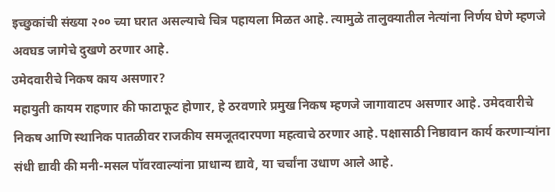इच्छुकांची संख्या २०० च्या घरात असल्याचे चित्र पहायला मिळत आहे. त्यामुळे तालुक्यातील नेत्यांना निर्णय घेणे म्हणजे अवघड जागेचे दुखणे ठरणार आहे.
उमेदवारीचे निकष काय असणार?
महायुती कायम राहणार की फाटाफूट होणार, हे ठरवणारे प्रमुख निकष म्हणजे जागावाटप असणार आहे. उमेदवारीचे निकष आणि स्थानिक पातळीवर राजकीय समजूतदारपणा महत्वाचे ठरणार आहे. पक्षासाठी निष्ठावान कार्य करणाऱ्यांना संधी द्यावी की मनी-मसल पॉवरवाल्यांना प्राधान्य द्यावे, या चर्चांना उधाण आले आहे.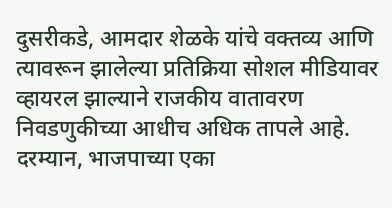दुसरीकडे, आमदार शेळके यांचे वक्तव्य आणि त्यावरून झालेल्या प्रतिक्रिया सोशल मीडियावर व्हायरल झाल्याने राजकीय वातावरण निवडणुकीच्या आधीच अधिक तापले आहे. दरम्यान, भाजपाच्या एका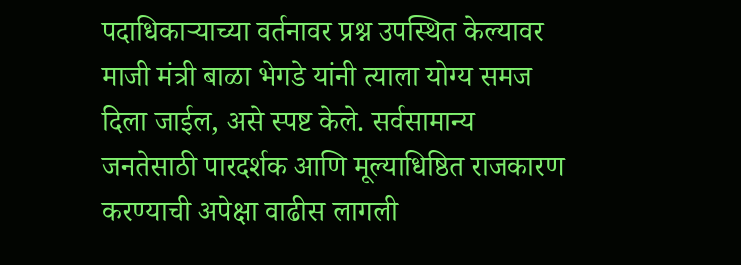पदाधिकाऱ्याच्या वर्तनावर प्रश्न उपस्थित केल्यावर माजी मंत्री बाळा भेगडे यांनी त्याला योग्य समज दिला जाईल, असे स्पष्ट केले. सर्वसामान्य जनतेसाठी पारदर्शक आणि मूल्याधिष्ठित राजकारण करण्याची अपेक्षा वाढीस लागली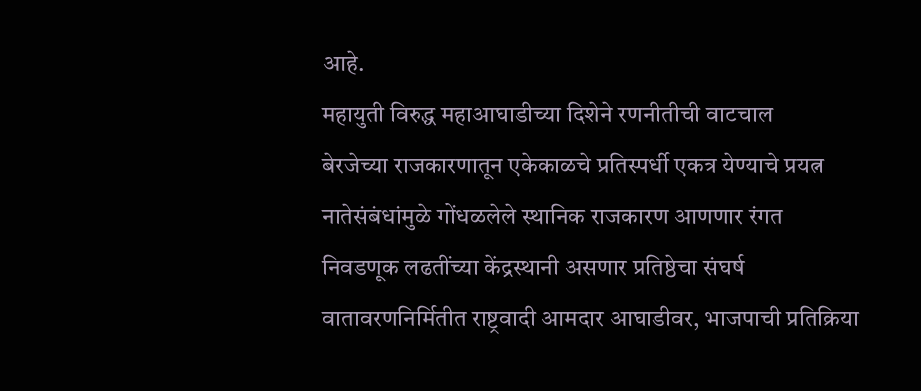आहे.
महायुती विरुद्ध महाआघाडीच्या दिशेने रणनीतीची वाटचाल
बेरजेच्या राजकारणातून एकेकाळचे प्रतिस्पर्धी एकत्र येण्याचे प्रयत्न
नातेसंबंधांमुळे गोंधळलेले स्थानिक राजकारण आणणार रंगत
निवडणूक लढतींच्या केंद्रस्थानी असणार प्रतिष्ठेचा संघर्ष
वातावरणनिर्मितीत राष्ट्रवादी आमदार आघाडीवर, भाजपाची प्रतिक्रिया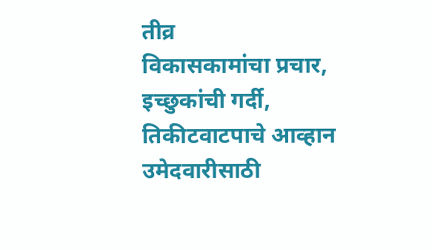तीव्र
विकासकामांचा प्रचार, इच्छुकांची गर्दी, तिकीटवाटपाचे आव्हान
उमेदवारीसाठी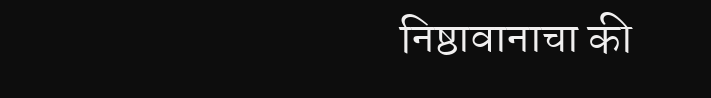निष्ठावानाचा की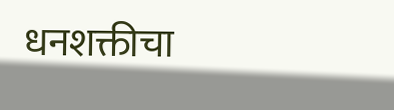धनशक्तीचा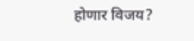होणार विजय?